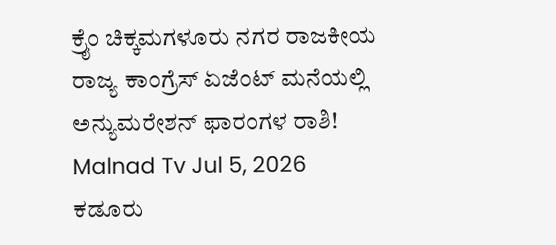ಕ್ರೈಂ ಚಿಕ್ಕಮಗಳೂರು ನಗರ ರಾಜಕೀಯ ರಾಜ್ಯ ಕಾಂಗ್ರೆಸ್ ಏಜೆಂಟ್ ಮನೆಯಲ್ಲಿ ಅನ್ಯುಮರೇಶನ್ ಫಾರಂಗಳ ರಾಶಿ! Malnad Tv Jul 5, 2026
ಕಡೂರು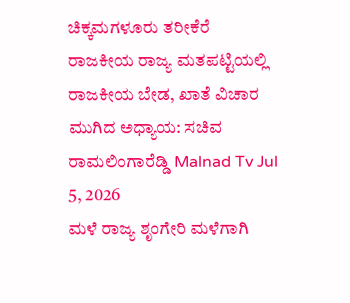ಚಿಕ್ಕಮಗಳೂರು ತರೀಕೆರೆ ರಾಜಕೀಯ ರಾಜ್ಯ ಮತಪಟ್ಟಿಯಲ್ಲಿ ರಾಜಕೀಯ ಬೇಡ, ಖಾತೆ ವಿಚಾರ ಮುಗಿದ ಅಧ್ಯಾಯ: ಸಚಿವ ರಾಮಲಿಂಗಾರೆಡ್ಡಿ Malnad Tv Jul 5, 2026
ಮಳೆ ರಾಜ್ಯ ಶೃಂಗೇರಿ ಮಳೆಗಾಗಿ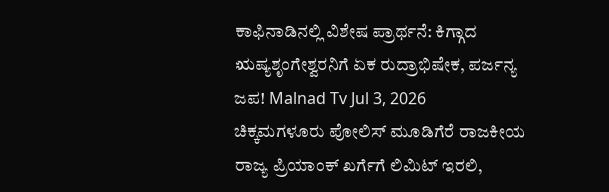ಕಾಫಿನಾಡಿನಲ್ಲಿ ವಿಶೇಷ ಪ್ರಾರ್ಥನೆ: ಕಿಗ್ಗಾದ ಋಷ್ಯಶೃಂಗೇಶ್ವರನಿಗೆ ಏಕ ರುದ್ರಾಭಿಷೇಕ, ಪರ್ಜನ್ಯ ಜಪ! Malnad Tv Jul 3, 2026
ಚಿಕ್ಕಮಗಳೂರು ಪೋಲಿಸ್ ಮೂಡಿಗೆರೆ ರಾಜಕೀಯ ರಾಜ್ಯ ಪ್ರಿಯಾಂಕ್ ಖರ್ಗೆಗೆ ಲಿಮಿಟ್ ಇರಲಿ,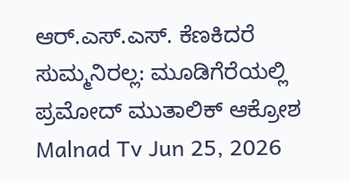ಆರ್.ಎಸ್.ಎಸ್. ಕೆಣಕಿದರೆ ಸುಮ್ಮನಿರಲ್ಲ: ಮೂಡಿಗೆರೆಯಲ್ಲಿ ಪ್ರಮೋದ್ ಮುತಾಲಿಕ್ ಆಕ್ರೋಶ Malnad Tv Jun 25, 2026